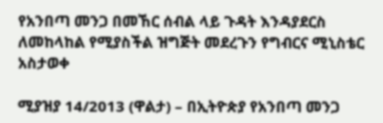የአንበጣ መንጋ በመኸር ሰብል ላይ ጉዳት እንዳያደርስ ለመከላከል የሚያስችል ዝግጅት መደረጉን የግብርና ሚኒስቴር አስታወቀ

ሚያዝያ 14/2013 (ዋልታ) – በኢትዮጵያ የአንበጣ መንጋ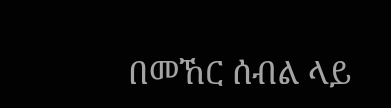በመኸር ሰብል ላይ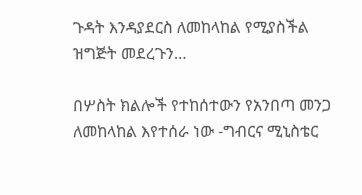ጉዳት እንዳያደርስ ለመከላከል የሚያስችል ዝግጅት መደረጉን…

በሦስት ክልሎች የተከሰተውን የአንበጣ መንጋ ለመከላከል እየተሰራ ነው -ግብርና ሚኒስቴር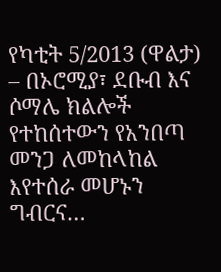የካቲት 5/2013 (ዋልታ) – በኦሮሚያ፣ ደቡብ እና ሶማሌ ክልሎች የተከሰተውን የአንበጣ መንጋ ለመከላከል እየተሰራ መሆኑን ግብርና…